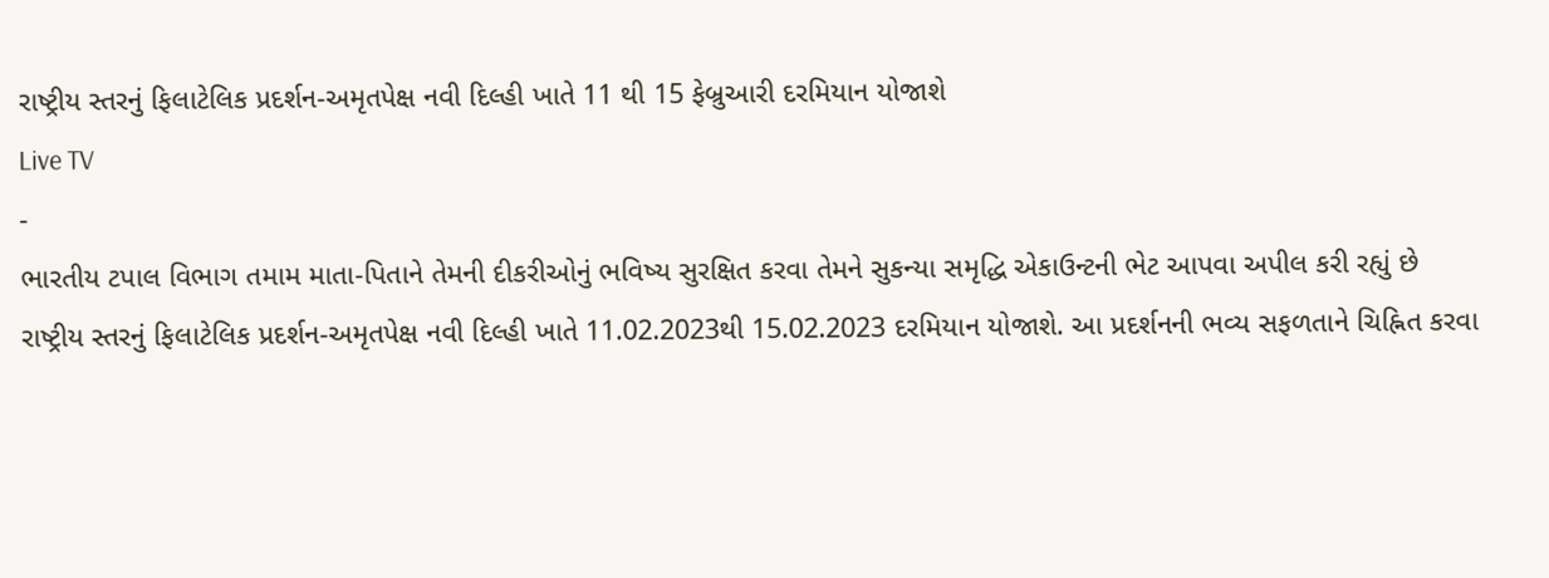રાષ્ટ્રીય સ્તરનું ફિલાટેલિક પ્રદર્શન-અમૃતપેક્ષ નવી દિલ્હી ખાતે 11 થી 15 ફેબ્રુઆરી દરમિયાન યોજાશે
Live TV
-
ભારતીય ટપાલ વિભાગ તમામ માતા-પિતાને તેમની દીકરીઓનું ભવિષ્ય સુરક્ષિત કરવા તેમને સુકન્યા સમૃદ્ધિ એકાઉન્ટની ભેટ આપવા અપીલ કરી રહ્યું છે
રાષ્ટ્રીય સ્તરનું ફિલાટેલિક પ્રદર્શન-અમૃતપેક્ષ નવી દિલ્હી ખાતે 11.02.2023થી 15.02.2023 દરમિયાન યોજાશે. આ પ્રદર્શનની ભવ્ય સફળતાને ચિહ્નિત કરવા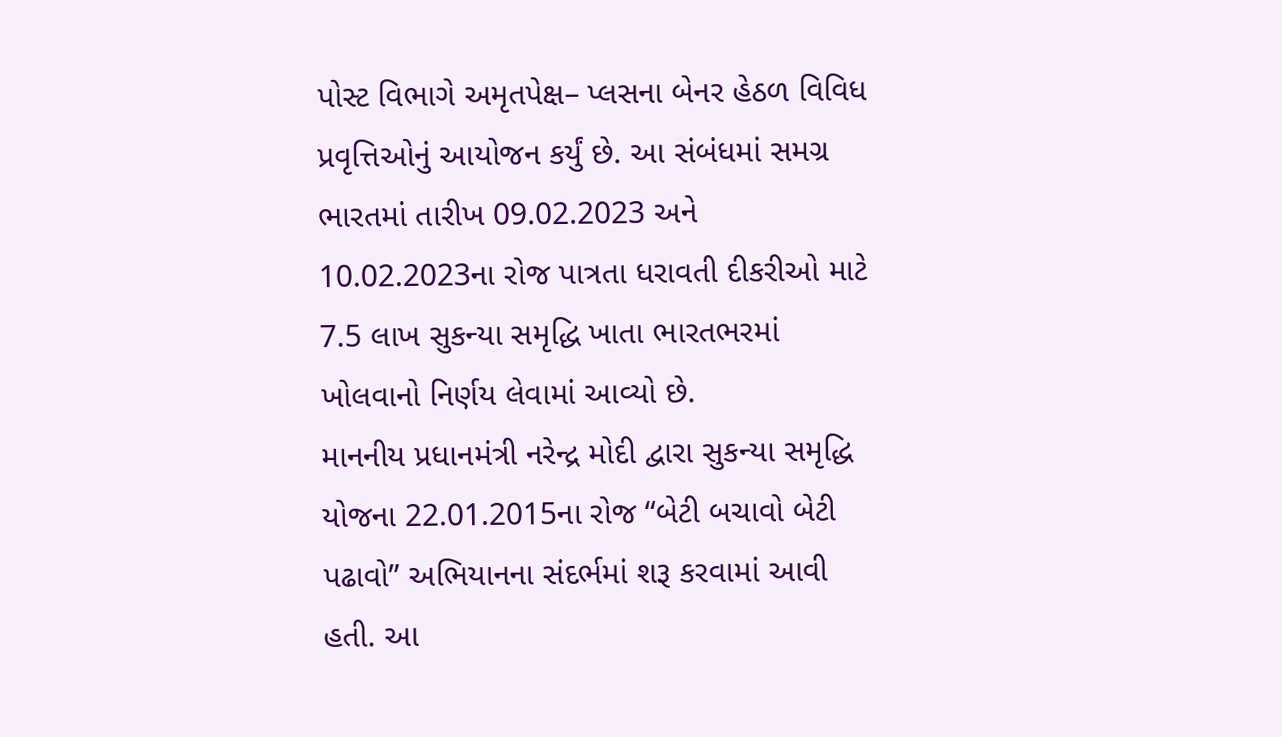પોસ્ટ વિભાગે અમૃતપેક્ષ– પ્લસના બેનર હેઠળ વિવિધ પ્રવૃત્તિઓનું આયોજન કર્યું છે. આ સંબંધમાં સમગ્ર ભારતમાં તારીખ 09.02.2023 અને 10.02.2023ના રોજ પાત્રતા ધરાવતી દીકરીઓ માટે 7.5 લાખ સુકન્યા સમૃદ્ધિ ખાતા ભારતભરમાં ખોલવાનો નિર્ણય લેવામાં આવ્યો છે.
માનનીય પ્રધાનમંત્રી નરેન્દ્ર મોદી દ્વારા સુકન્યા સમૃદ્ધિ યોજના 22.01.2015ના રોજ “બેટી બચાવો બેટી પઢાવો” અભિયાનના સંદર્ભમાં શરૂ કરવામાં આવી હતી. આ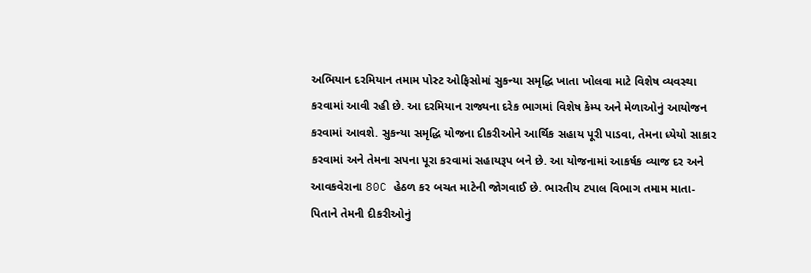અભિયાન દરમિયાન તમામ પોસ્ટ ઓફિસોમાં સુકન્યા સમૃદ્ધિ ખાતા ખોલવા માટે વિશેષ વ્યવસ્થા કરવામાં આવી રહી છે. આ દરમિયાન રાજ્યના દરેક ભાગમાં વિશેષ કેમ્પ અને મેળાઓનું આયોજન કરવામાં આવશે. સુકન્યા સમૃદ્ધિ યોજના દીકરીઓને આર્થિક સહાય પૂરી પાડવા, તેમના ધ્યેયો સાકાર કરવામાં અને તેમના સપના પૂરા કરવામાં સહાયરૂપ બને છે. આ યોજનામાં આકર્ષક વ્યાજ દર અને આવકવેરાના 80C હેઠળ કર બચત માટેની જોગવાઈ છે. ભારતીય ટપાલ વિભાગ તમામ માતા-પિતાને તેમની દીકરીઓનું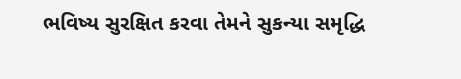ભવિષ્ય સુરક્ષિત કરવા તેમને સુકન્યા સમૃદ્ધિ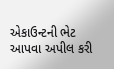એકાઉન્ટની ભેટ આપવા અપીલ કરી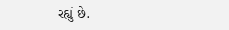રહ્યું છે.